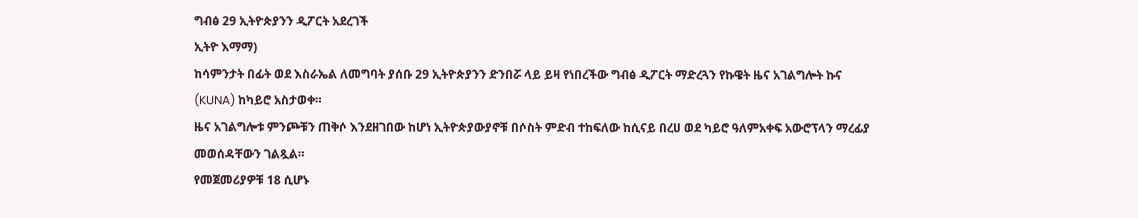ግብፅ 29 ኢትዮጵያንን ዲፖርት አደረገች
ኢትዮ እማማ)
ከሳምንታት በፊት ወደ እስራኤል ለመግባት ያሰቡ 29 ኢትዮጵያንን ድንበሯ ላይ ይዛ የነበረችው ግብፅ ዲፖርት ማድረጓን የኩዌት ዜና አገልግሎት ኩና (KUNA) ከካይሮ አስታወቀ።
ዜና አገልግሎቱ ምንጮቹን ጠቅሶ እንደዘገበው ከሆነ ኢትዮጵያውያኖቹ በሶስት ምድብ ተከፍለው ከሲናይ በረሀ ወደ ካይሮ ዓለምአቀፍ አውሮፕላን ማረፊያ መወሰዳቸውን ገልጿል።
የመጀመሪያዎቹ 18 ሲሆኑ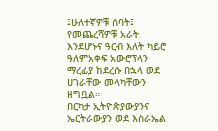፤ሁለተኛዎቹ ሰባት፤ የመጨረሻዎቹ አራት እንደሆኑና ዓርብ እለት ካይሮ ዓለምአቀፍ አውሮፕላን ማረፊያ ከደረሱ በኋላ ወደ ሀገራቸው መላካቸውን ዘግቧል።
በርካታ ኢትዮጵያውያንና ኤርትራውያን ወደ እስራኤል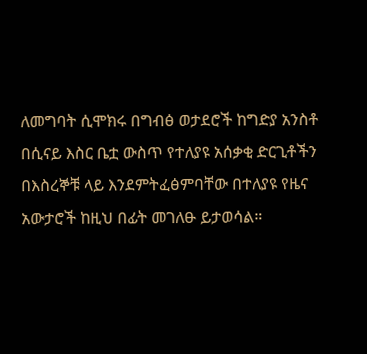ለመግባት ሲሞክሩ በግብፅ ወታደሮች ከግድያ አንስቶ በሲናይ እስር ቤቷ ውስጥ የተለያዩ አሰቃቂ ድርጊቶችን በእስረኞቹ ላይ እንደምትፈፅምባቸው በተለያዩ የዜና አውታሮች ከዚህ በፊት መገለፁ ይታወሳል።